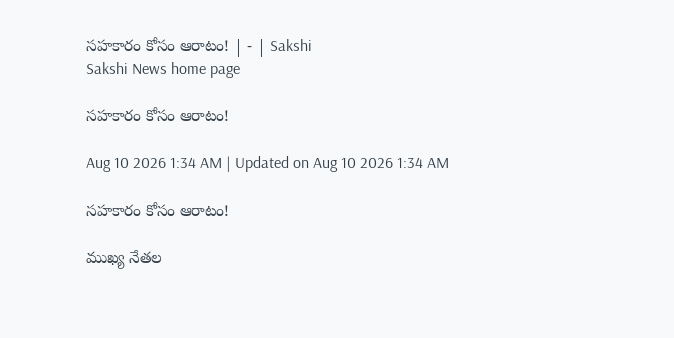సహకారం కోసం ఆరాటం! | - | Sakshi
Sakshi News home page

సహకారం కోసం ఆరాటం!

Aug 10 2026 1:34 AM | Updated on Aug 10 2026 1:34 AM

సహకారం కోసం ఆరాటం!

ముఖ్య నేతల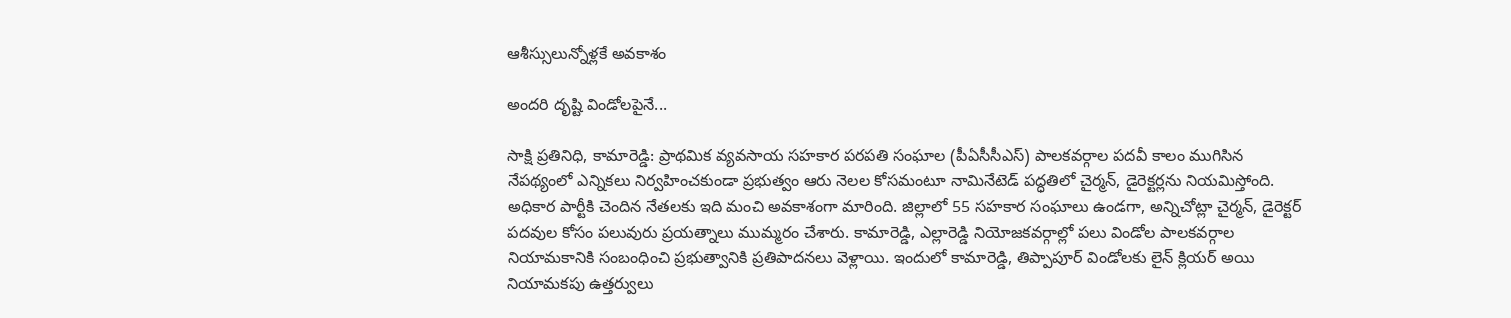ఆశీస్సులున్నోళ్లకే అవకాశం

అందరి దృష్టి విండోలపైనే...

సాక్షి ప్రతినిధి, కామారెడ్డి: ప్రాథమిక వ్యవసాయ సహకార పరపతి సంఘాల (పీఏసీసీఎస్‌) పాలకవర్గాల పదవీ కాలం ముగిసిన నేపథ్యంలో ఎన్నికలు నిర్వహించకుండా ప్రభుత్వం ఆరు నెలల కోసమంటూ నామినేటెడ్‌ పద్ధతిలో చైర్మన్‌, డైరెక్టర్లను నియమిస్తోంది. అధికార పార్టీకి చెందిన నేతలకు ఇది మంచి అవకాశంగా మారింది. జిల్లాలో 55 సహకార సంఘాలు ఉండగా, అన్నిచోట్లా చైర్మన్‌, డైరెక్టర్‌ పదవుల కోసం పలువురు ప్రయత్నాలు ముమ్మరం చేశారు. కామారెడ్డి, ఎల్లారెడ్డి నియోజకవర్గాల్లో పలు విండోల పాలకవర్గాల నియామకానికి సంబంధించి ప్రభుత్వానికి ప్రతిపాదనలు వెళ్లాయి. ఇందులో కామారెడ్డి, తిప్పాపూర్‌ విండోలకు లైన్‌ క్లియర్‌ అయి నియామకపు ఉత్తర్వులు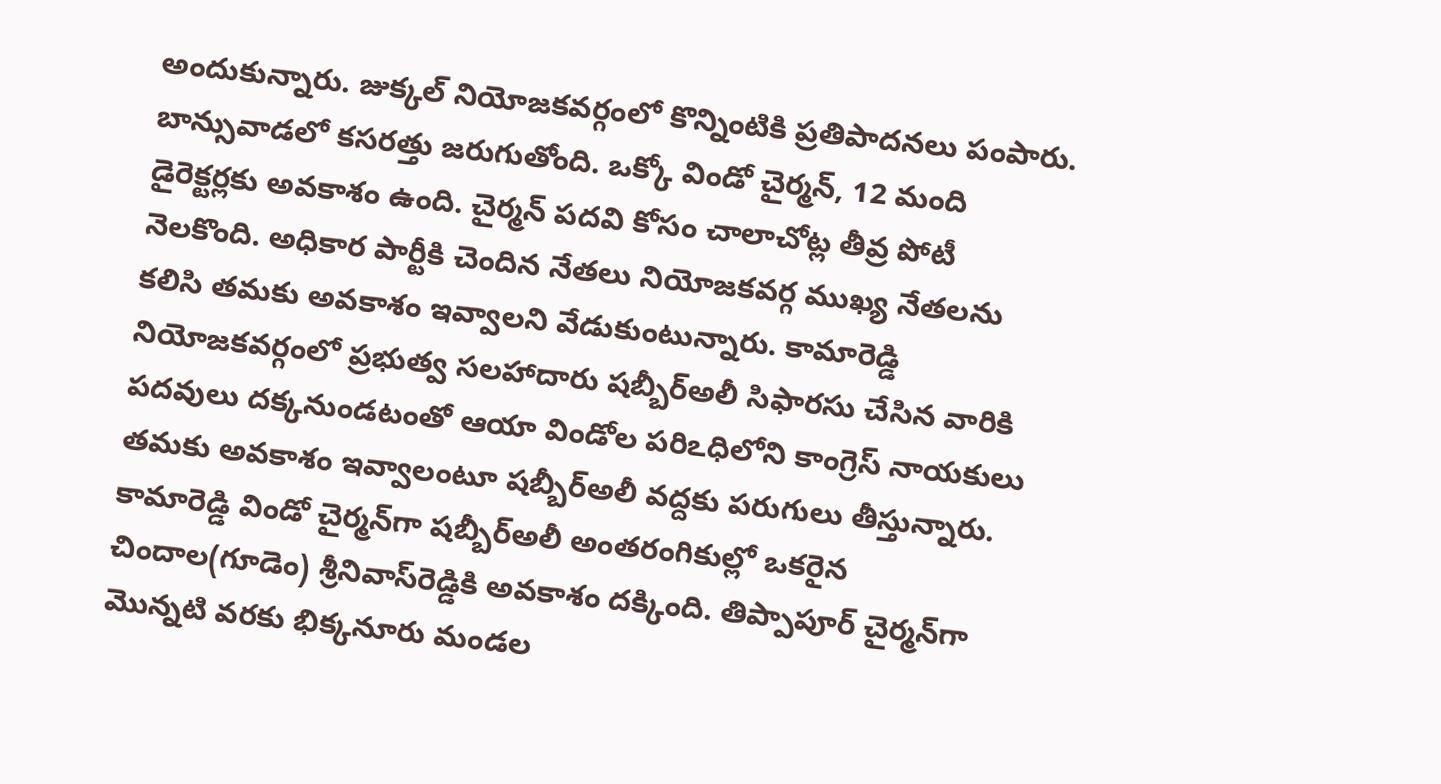అందుకున్నారు. జుక్కల్‌ నియోజకవర్గంలో కొన్నింటికి ప్రతిపాదనలు పంపారు. బాన్సువాడలో కసరత్తు జరుగుతోంది. ఒక్కో విండో చైర్మన్‌, 12 మంది డైరెక్టర్లకు అవకాశం ఉంది. చైర్మన్‌ పదవి కోసం చాలాచోట్ల తీవ్ర పోటీ నెలకొంది. అధికార పార్టీకి చెందిన నేతలు నియోజకవర్గ ముఖ్య నేతలను కలిసి తమకు అవకాశం ఇవ్వాలని వేడుకుంటున్నారు. కామారెడ్డి నియోజకవర్గంలో ప్రభుత్వ సలహాదారు షబ్బీర్‌అలీ సిఫారసు చేసిన వారికి పదవులు దక్కనుండటంతో ఆయా విండోల పరిఽధిలోని కాంగ్రెస్‌ నాయకులు తమకు అవకాశం ఇవ్వాలంటూ షబ్బీర్‌అలీ వద్దకు పరుగులు తీస్తున్నారు. కామారెడ్డి విండో చైర్మన్‌గా షబ్బీర్‌అలీ అంతరంగికుల్లో ఒకరైన చిందాల(గూడెం) శ్రీనివాస్‌రెడ్డికి అవకాశం దక్కింది. తిప్పాపూర్‌ చైర్మన్‌గా మొన్నటి వరకు భిక్కనూరు మండల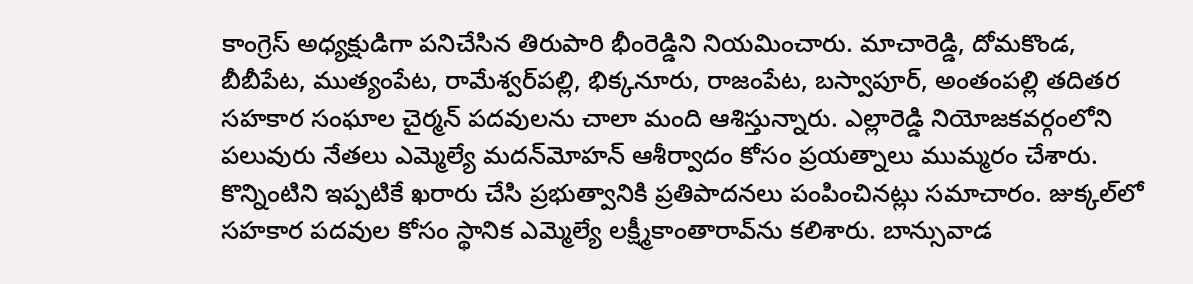కాంగ్రెస్‌ అధ్యక్షుడిగా పనిచేసిన తిరుపారి భీంరెడ్డిని నియమించారు. మాచారెడ్డి, దోమకొండ, బీబీపేట, ముత్యంపేట, రామేశ్వర్‌పల్లి, భిక్కనూరు, రాజంపేట, బస్వాపూర్‌, అంతంపల్లి తదితర సహకార సంఘాల చైర్మన్‌ పదవులను చాలా మంది ఆశిస్తున్నారు. ఎల్లారెడ్డి నియోజకవర్గంలోని పలువురు నేతలు ఎమ్మెల్యే మదన్‌మోహన్‌ ఆశీర్వాదం కోసం ప్రయత్నాలు ముమ్మరం చేశారు. కొన్నింటిని ఇప్పటికే ఖరారు చేసి ప్రభుత్వానికి ప్రతిపాదనలు పంపించినట్లు సమాచారం. జుక్కల్‌లో సహకార పదవుల కోసం స్థానిక ఎమ్మెల్యే లక్ష్మీకాంతారావ్‌ను కలిశారు. బాన్సువాడ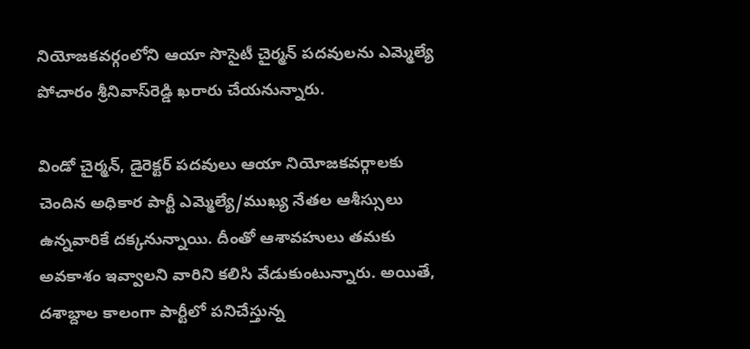నియోజకవర్గంలోని ఆయా సొసైటీ చైర్మన్‌ పదవులను ఎమ్మెల్యే పోచారం శ్రీనివాస్‌రెడ్డి ఖరారు చేయనున్నారు.

విండో చైర్మన్‌, డైరెక్టర్‌ పదవులు ఆయా నియోజకవర్గాలకు చెందిన అధికార పార్టీ ఎమ్మెల్యే/ముఖ్య నేతల ఆశీస్సులు ఉన్నవారికే దక్కనున్నాయి. దీంతో ఆశావహులు తమకు అవకాశం ఇవ్వాలని వారిని కలిసి వేడుకుంటున్నారు. అయితే, దశాబ్దాల కాలంగా పార్టీలో పనిచేస్తున్న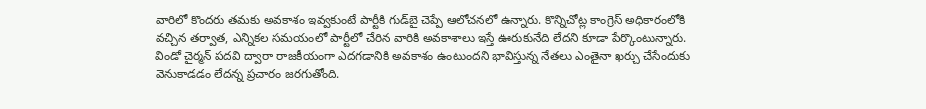వారిలో కొందరు తమకు అవకాశం ఇవ్వకుంటే పార్టీకి గుడ్‌బై చెప్పే ఆలోచనలో ఉన్నారు. కొన్నిచోట్ల కాంగ్రెస్‌ అధికారంలోకి వచ్చిన తర్వాత, ఎన్నికల సమయంలో పార్టీలో చేరిన వారికి అవకాశాలు ఇస్తే ఊరుకునేది లేదని కూడా పేర్కొంటున్నారు. విండో చైర్మన్‌ పదవి ద్వారా రాజకీయంగా ఎదగడానికి అవకాశం ఉంటుందని భావిస్తున్న నేతలు ఎంతైనా ఖర్చు చేసేందుకు వెనుకాడడం లేదన్న ప్రచారం జరగుతోంది.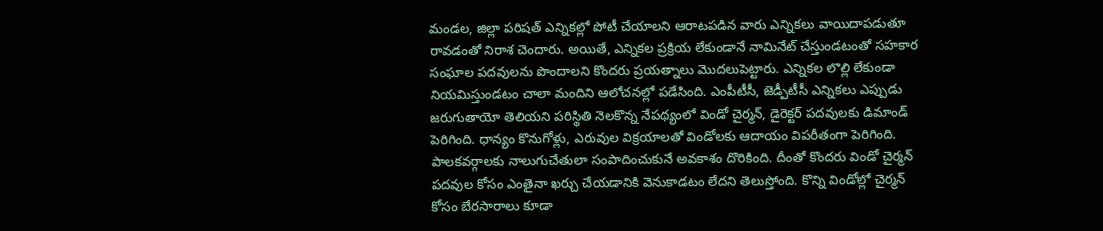మండల, జిల్లా పరిషత్‌ ఎన్నికల్లో పోటీ చేయాలని ఆరాటపడిన వారు ఎన్నికలు వాయిదాపడుతూ రావడంతో నిరాశ చెందారు. అయితే, ఎన్నికల ప్రక్రియ లేకుండానే నామినేట్‌ చేస్తుండటంతో సహకార సంఘాల పదవులను పొందాలని కొందరు ప్రయత్నాలు మొదలుపెట్టారు. ఎన్నికల లొల్లి లేకుండా నియమిస్తుండటం చాలా మందిని ఆలోచనల్లో పడేసింది. ఎంపీటీసీ, జెడ్పీటీసీ ఎన్నికలు ఎప్పుడు జరుగుతాయో తెలియని పరిస్థితి నెలకొన్న నేపథ్యంలో విండో చైర్మన్‌, డైరెక్టర్‌ పదవులకు డిమాండ్‌ పెరిగింది. ధాన్యం కొనుగోళ్లు, ఎరువుల విక్రయాలతో విండోలకు ఆదాయం విపరీతంగా పెరిగింది. పాలకవర్గాలకు నాలుగుచేతులా సంపాదించుకునే అవకాశం దొరికింది. దీంతో కొందరు విండో చైర్మన్‌ పదవుల కోసం ఎంతైనా ఖర్చు చేయడానికి వెనుకాడటం లేదని తెలుస్తోంది. కొన్ని విండోల్లో చైర్మన్‌ కోసం బేరసారాలు కూడా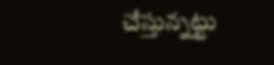చేస్తున్నట్టు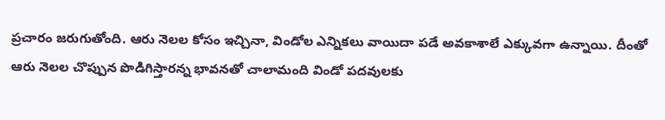ప్రచారం జరుగుతోంది. ఆరు నెలల కోసం ఇచ్చినా, విండోల ఎన్నికలు వాయిదా పడే అవకాశాలే ఎక్కువగా ఉన్నాయి. దీంతో ఆరు నెలల చొప్పున పొడిగిస్తారన్న భావనతో చాలామంది విండో పదవులకు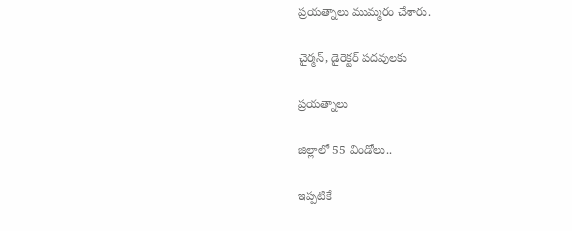ప్రయత్నాలు ముమ్మరం చేశారు.

చైర్మన్‌, డైరెక్టర్‌ పదవులకు

ప్రయత్నాలు

జిల్లాలో 55 విండోలు..

ఇప్పటికే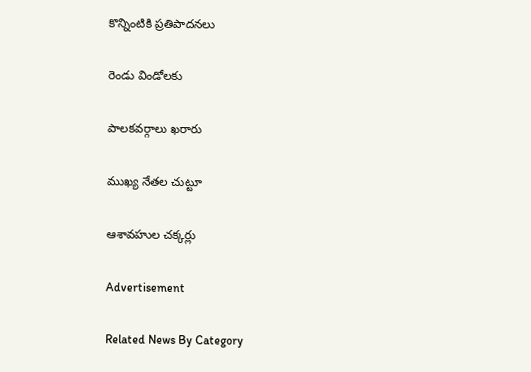కొన్నింటికి ప్రతిపాదనలు

రెండు విండోలకు

పాలకవర్గాలు ఖరారు

ముఖ్య నేతల చుట్టూ

ఆశావహుల చక్కర్లు

Advertisement

Related News By Category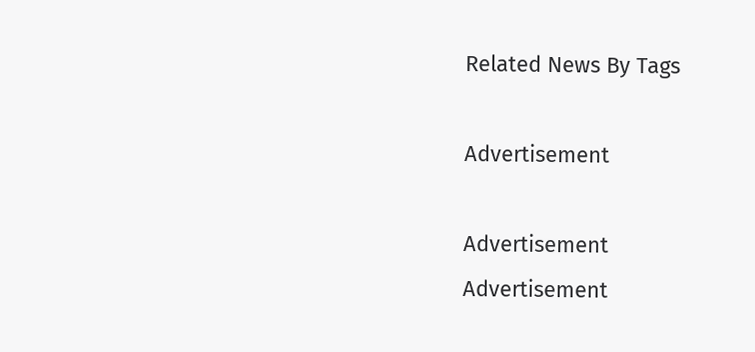Related News By Tags

Advertisement

Advertisement
Advertisement